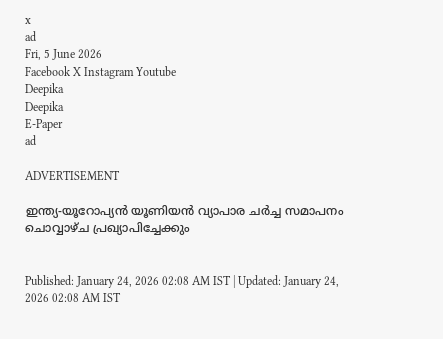x
ad
Fri, 5 June 2026
Facebook X Instagram Youtube
Deepika
Deepika
E-Paper
ad

ADVERTISEMENT

ഇന്ത്യ-യൂറോപ്യൻ യൂണിയൻ വ്യാപാര ചർച്ച സമാപനം ചൊവ്വാഴ്ച പ്രഖ്യാപിച്ചേക്കും


Published: January 24, 2026 02:08 AM IST | Updated: January 24, 2026 02:08 AM IST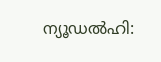ന്യൂഡൽഹി: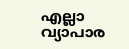എല്ലാ വ്യാപാര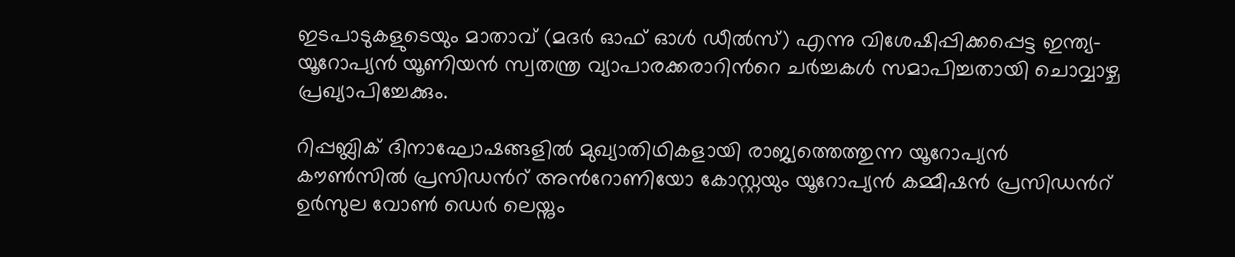ഇടപാടുകളുടെയും മാതാവ് (മദർ ഓഫ് ഓൾ ഡീൽസ്) എന്നു വിശേഷിപ്പിക്കപ്പെട്ട ഇന്ത്യ-യൂറോപ്യൻ യൂണിയൻ സ്വതന്ത്ര വ്യാപാരക്കരാറിന്‍റെ ചർച്ചകൾ സമാപിച്ചതായി ചൊവ്വാഴ്ച പ്രഖ്യാപിച്ചേക്കും.

റിപ്പബ്ലിക് ദിനാഘോഷങ്ങളിൽ മുഖ്യാതിഥികളായി രാജ്യത്തെത്തുന്ന യൂറോപ്യൻ കൗണ്‍സിൽ പ്രസിഡന്‍റ് അന്‍റോണിയോ കോസ്റ്റയും യൂറോപ്യൻ കമ്മീഷൻ പ്രസിഡന്‍റ് ഉർസുല വോണ്‍ ഡെർ ലെയ്നും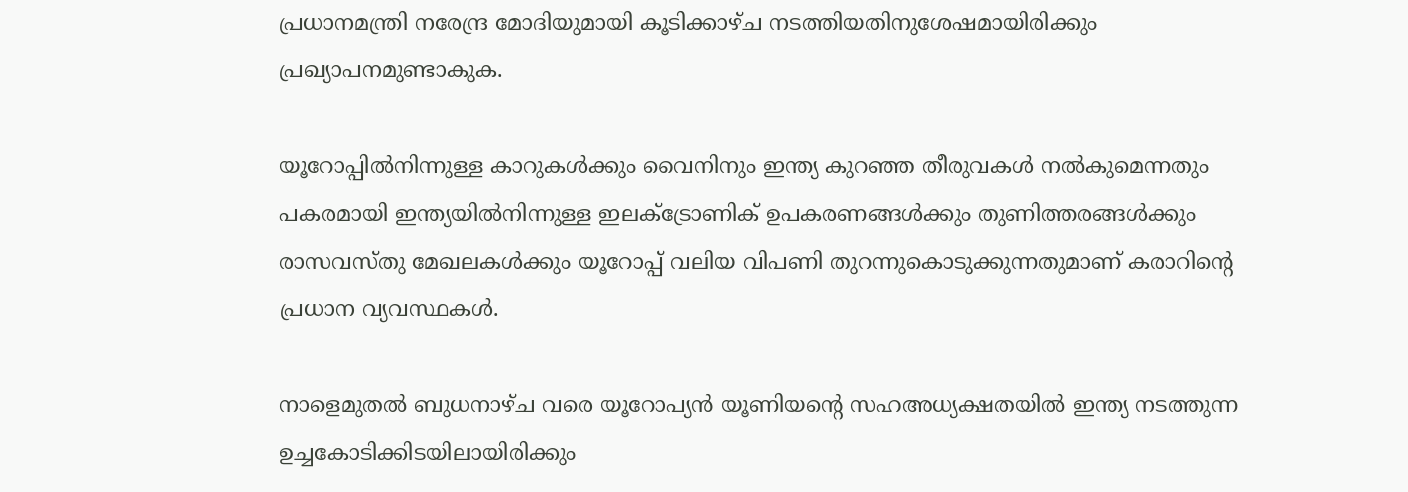പ്രധാനമന്ത്രി നരേന്ദ്ര മോദിയുമായി കൂടിക്കാഴ്ച നടത്തിയതിനുശേഷമായിരിക്കും പ്രഖ്യാപനമുണ്ടാകുക.

യൂറോപ്പിൽനിന്നുള്ള കാറുകൾക്കും വൈനിനും ഇന്ത്യ കുറഞ്ഞ തീരുവകൾ നൽകുമെന്നതും പകരമായി ഇന്ത്യയിൽനിന്നുള്ള ഇലക്‌ട്രോണിക് ഉപകരണങ്ങൾക്കും തുണിത്തരങ്ങൾക്കും രാസവസ്തു മേഖലകൾക്കും യൂറോപ്പ് വലിയ വിപണി തുറന്നുകൊടുക്കുന്നതുമാണ് കരാറിന്‍റെ പ്രധാന വ്യവസ്ഥകൾ.

നാളെമുതൽ ബുധനാഴ്ച വരെ യൂറോപ്യൻ യൂണിയന്‍റെ സഹഅധ്യക്ഷതയിൽ ഇന്ത്യ നടത്തുന്ന ഉച്ചകോടിക്കിടയിലായിരിക്കും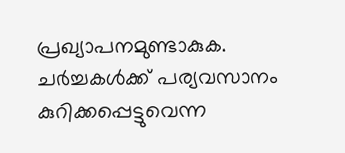പ്രഖ്യാപനമുണ്ടാകുക. ചർച്ചകൾക്ക് പര്യവസാനം കുറിക്കപ്പെട്ടുവെന്ന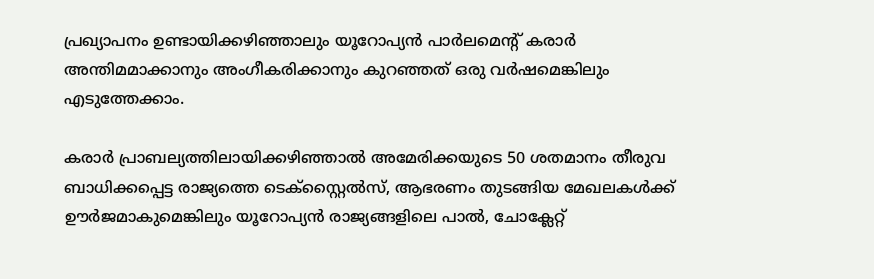പ്രഖ്യാപനം ഉണ്ടായിക്കഴിഞ്ഞാലും യൂറോപ്യൻ പാർലമെന്‍റ് കരാർ അന്തിമമാക്കാനും അംഗീകരിക്കാനും കുറഞ്ഞത് ഒരു വർഷമെങ്കിലും എടുത്തേക്കാം.

കരാർ പ്രാബല്യത്തിലായിക്കഴിഞ്ഞാൽ അമേരിക്കയുടെ 50 ശതമാനം തീരുവ ബാധിക്കപ്പെട്ട രാജ്യത്തെ ടെക്സ്റ്റൈൽസ്, ആഭരണം തുടങ്ങിയ മേഖലകൾക്ക് ഊർജമാകുമെങ്കിലും യൂറോപ്യൻ രാജ്യങ്ങളിലെ പാൽ, ചോക്ലേറ്റ്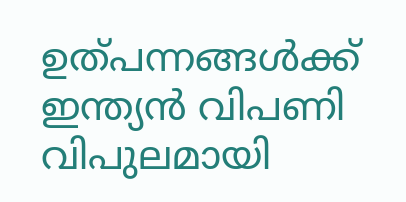ഉത്പന്നങ്ങൾക്ക് ഇന്ത്യൻ വിപണി വിപുലമായി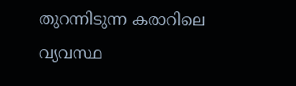തുറന്നിടുന്ന കരാറിലെ വ്യവസ്ഥ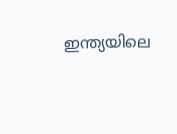ഇന്ത്യയിലെ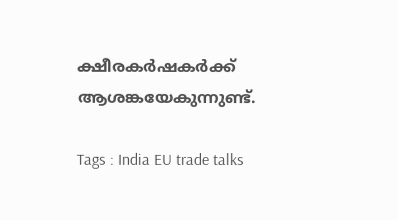ക്ഷീരകർഷകർക്ക് ആശങ്കയേകുന്നുണ്ട്.

Tags : India EU trade talks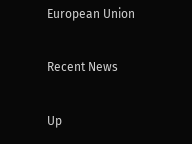European Union

Recent News

Up